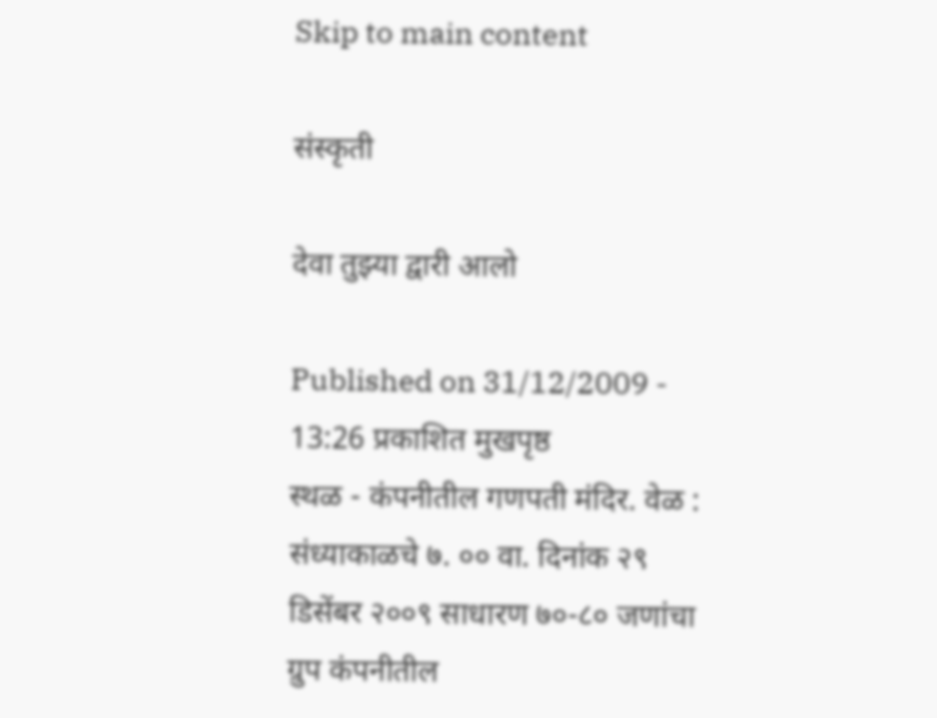Skip to main content

संस्कृती

देवा तुझ्या द्वारी आलो

Published on 31/12/2009 - 13:26 प्रकाशित मुखपृष्ठ
स्थळ - कंपनीतील गणपती मंदिर. वेळ : संध्याकाळचे ७. ०० वा. दिनांक २९ डिसेंबर २००९ साधारण ७०-८० जणांचा ग्रुप कंपनीतील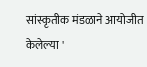सांस्कृतीक मंडळाने आयोजीत केलेल्या '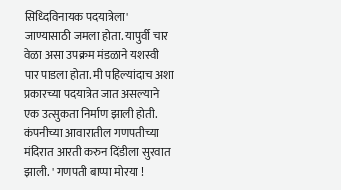सिध्दिविनायक पदयात्रेला' जाण्यासाठी जमला होता. यापुर्वी चार वेळा असा उपक्रम मंडळाने यशस्वी पार पाडला होता. मी पहिल्यांदाच अशा प्रकारच्या पदयात्रेत जात असल्याने एक उत्सुकता निर्माण झाली होती. कंपनीच्या आवारातील गणपतीच्या मंदिरात आरती करुन दिंडीला सुरवात झाली. ' गणपती बाप्पा मोरया !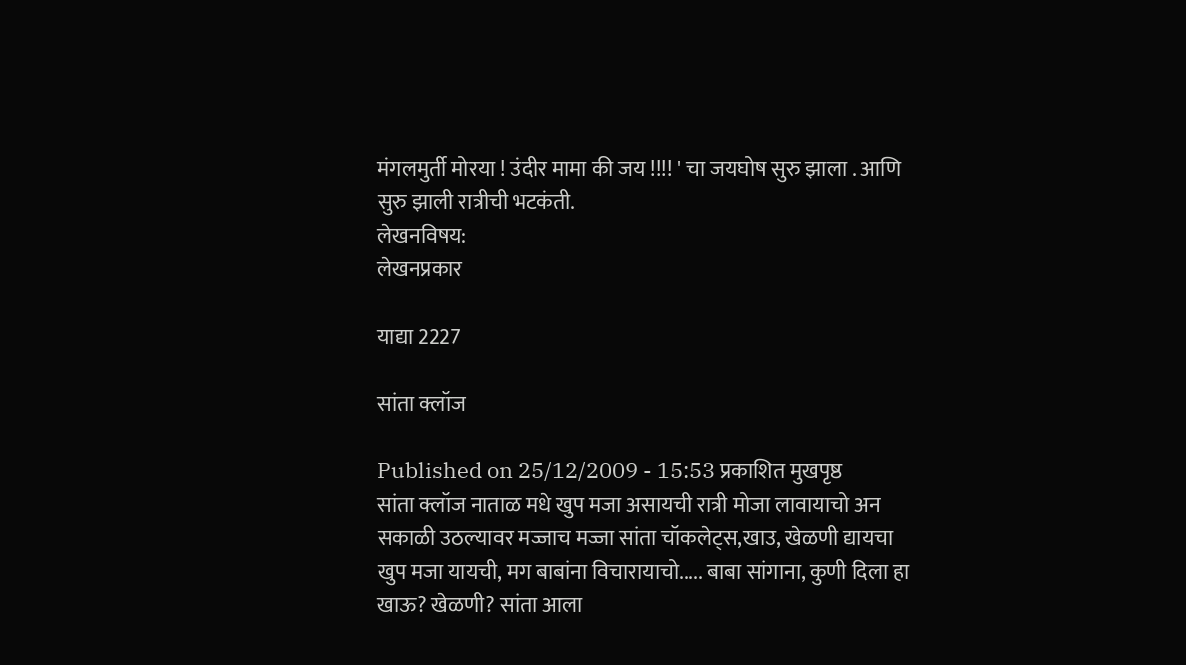मंगलमुर्ती मोरया ! उंदीर मामा की जय !!!! ' चा जयघोष सुरु झाला . आणि सुरु झाली रात्रीची भटकंती.
लेखनविषय:
लेखनप्रकार

याद्या 2227

सांता क्लॉज

Published on 25/12/2009 - 15:53 प्रकाशित मुखपृष्ठ
सांता क्लॉज नाताळ मधे खुप मजा असायची रात्री मोजा लावायाचो अन सकाळी उठल्यावर मज्जाच मज्जा सांता चॉकलेट्स,खाउ, खेळणी द्यायचा खुप मजा यायची, मग बाबांना विचारायाचो..... बाबा सांगाना, कुणी दिला हा खाऊ? खेळणी? सांता आला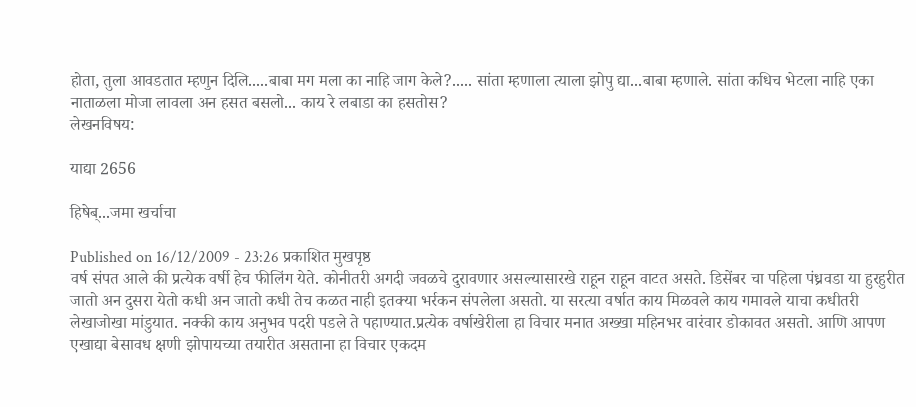होता, तुला आवडतात म्हणुन दिलि.....बाबा मग मला का नाहि जाग केले?..... सांता म्हणाला त्याला झोपु द्या...बाबा म्हणाले. सांता कधिच भेटला नाहि एका नाताळला मोजा लावला अन हसत बसलो... काय रे लबाडा का हसतोस?
लेखनविषय:

याद्या 2656

हिषेब्...जमा खर्चाचा

Published on 16/12/2009 - 23:26 प्रकाशित मुखपृष्ठ
वर्ष संपत आले की प्रत्येक वर्षी हेच फीलिंग येते. कोनीतरी अगदी जवळचे दुरावणार असल्यासारखे राहून राहून वाटत असते. डिसेंबर चा पहिला पंध्रवडा या हुरहुरीत जातो अन दुसरा येतो कधी अन जातो कधी तेच कळत नाही इतक्या भर्रकन संपलेला असतो. या सरत्या वर्षात काय मिळवले काय गमावले याचा कधीतरी लेखाजोखा मांडुयात. नक्की काय अनुभव पदरी पडले ते पहाण्यात.प्रत्येक वर्षाखेरीला हा विचार मनात अख्खा महिनभर वारंवार डोकावत असतो. आणि आपण एखाद्या बेसावध क्षणी झोपायच्या तयारीत असताना हा विचार एकदम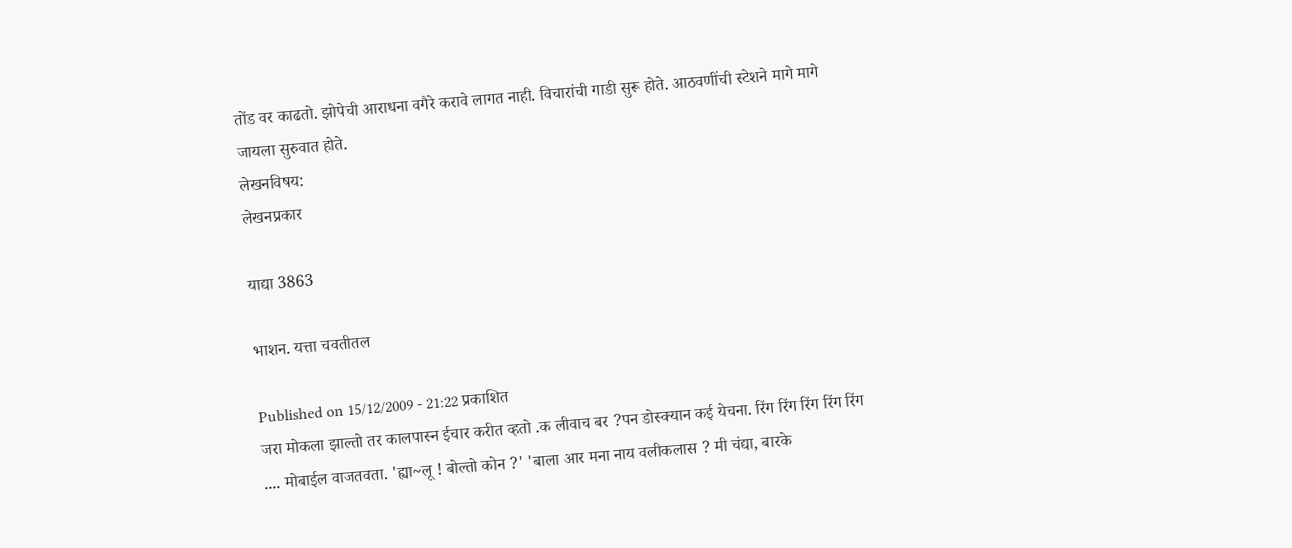तोंड वर काढतो. झोपेची आराधना वगैरे करावे लागत नाही. विचारांची गाडी सुरू होते. आठवणींची स्टेशने मागे मागे जायला सुरुवात होते.
लेखनविषय:
लेखनप्रकार

याद्या 3863

भाशन. यत्ता चवतीतल

Published on 15/12/2009 - 21:22 प्रकाशित
जरा मोकला झाल्तो तर कालपास्न ईचार करीत व्हतो .क लीवाच बर ?पन डोस्क्यान कई येचना. रिंग रिंग रिंग रिंग रिंग .... मोबाईल वाजतवता. 'ह्या~लू ! बोल्तो कोन ?' 'बाला आर मना नाय वलीकलास ? मी चंद्या, बारके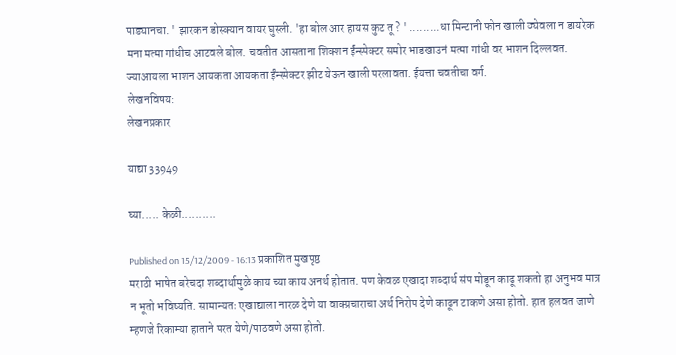पाड्यानचा. ' झारकन डोस्क्यान वायर घुस्ली. 'हा बोल आर हायस कुट तू ? ' .........धा मिन्टानी फोन खाली ठ्येवला न डायरेक मना मत्मा गांधीच आटवले बोल. चवतीत आसताना शिक्शन ईंन्स्पेक्टर समोर भाडखाउनं मत्मा गांधी वर भाशन दिल्लवत. ज्याआयला भाशन आयकता आयकता ईंन्स्पेक्टर झीट येऊन खाली परलावता. ईयत्ता चवतीचा वर्ग.
लेखनविषय:
लेखनप्रकार

याद्या 33949

घ्या..... केळी..........

Published on 15/12/2009 - 16:13 प्रकाशित मुखपृष्ठ
मराठी भाषेत बरेचदा शब्दार्थामुळे काय च्या काय अनर्थ होतात. पण केवळ एखादा शब्दार्थ संप मोडून काढू शकतो हा अनुभव मात्र न भूतो भविष्यति. सामान्यतः एखाद्याला नारळ देणे या वाक्प्रचाराचा अर्थ निरोप देणे काढून टाकणे असा होतो. हात हलवत जाणे म्हणजे रिकाम्या हाताने परत येणे/पाठवणे असा होतो.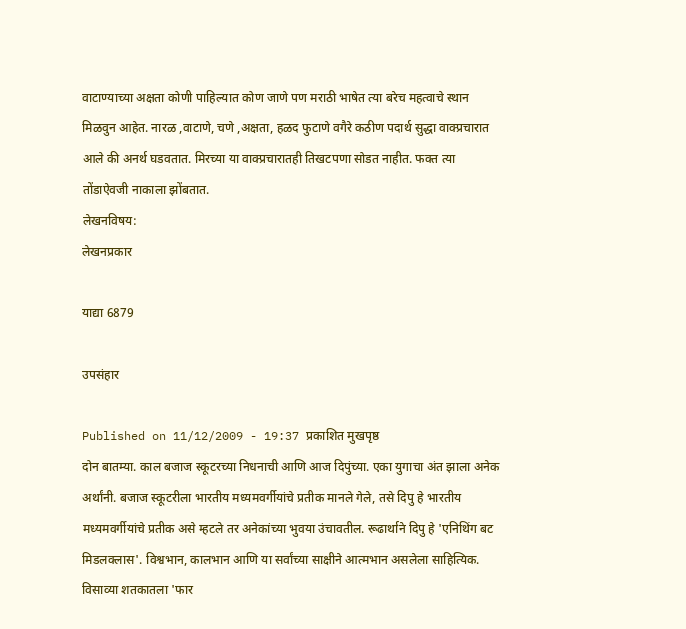वाटाण्याच्या अक्षता कोणी पाहिल्यात कोण जाणे पण मराठी भाषेत त्या बरेच महत्वाचे स्थान मिळवुन आहेत. नारळ ,वाटाणे, चणे ,अक्षता, हळद फुटाणे वगैरे कठीण पदार्थ सुद्धा वाक्प्रचारात आले की अनर्थ घडवतात. मिरच्या या वाक्प्रचारातही तिखटपणा सोडत नाहीत. फक्त त्या तोंडाऐवजी नाकाला झोंबतात.
लेखनविषय:
लेखनप्रकार

याद्या 6879

उपसंहार

Published on 11/12/2009 - 19:37 प्रकाशित मुखपृष्ठ
दोन बातम्या. काल बजाज स्कूटरच्या निधनाची आणि आज दिपुंच्या. एका युगाचा अंत झाला अनेक अर्थांनी. बजाज स्कूटरीला भारतीय मध्यमवर्गीयांचे प्रतीक मानले गेले, तसे दिपु हे भारतीय मध्यमवर्गीयांचे प्रतीक असे म्हटले तर अनेकांच्या भुवया उंचावतील. रूढार्थाने दिपु हे 'एनिथिंग बट मिडलक्लास'. विश्वभान, कालभान आणि या सर्वांच्या साक्षीने आत्मभान असलेला साहित्यिक. विसाव्या शतकातला 'फार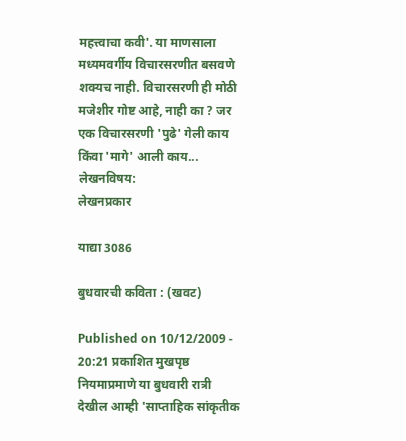महत्त्वाचा कवी'. या माणसाला मध्यमवर्गीय विचारसरणीत बसवणे शक्यच नाही. विचारसरणी ही मोठी मजेशीर गोष्ट आहे, नाही का ? जर एक विचारसरणी 'पुढे' गेली काय किंवा 'मागे' आली काय...
लेखनविषय:
लेखनप्रकार

याद्या 3086

बुधवारची कविता : (खवट)

Published on 10/12/2009 - 20:21 प्रकाशित मुखपृष्ठ
नियमाप्रमाणे या बुधवारी रात्री देखील आम्ही 'साप्ताहिक सांकृतीक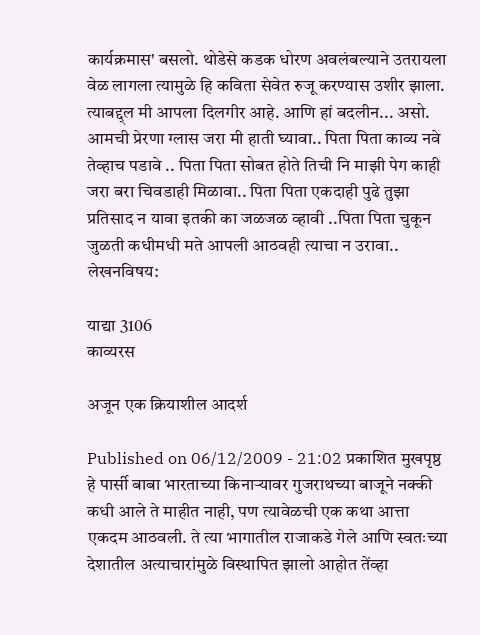कार्यक्रमास' बसलो. थोडेसे कडक धोरण अवलंबल्याने उतरायला वेळ लागला त्यामुळे हि कविता सेवेत रुजू करण्यास उशीर झाला. त्याबद्द्ल मी आपला दिलगीर आहे. आणि हां बदलीन... असो. आमची प्रेरणा ग्लास जरा मी हाती घ्यावा.. पिता पिता काव्य नवे तेव्हाच पडावे .. पिता पिता सोबत होते तिची नि माझी पेग काही जरा बरा चिवडाही मिळावा.. पिता पिता एकदाही पुढे तुझा प्रतिसाद न यावा इतकी का जळजळ व्हावी ..पिता पिता चुकून जुळती कधीमधी मते आपली आठवही त्याचा न उरावा..
लेखनविषय:

याद्या 3106
काव्यरस

अजून एक क्रियाशील आदर्श

Published on 06/12/2009 - 21:02 प्रकाशित मुखपृष्ठ
हे पार्सी बाबा भारताच्या किनार्‍यावर गुजराथच्या बाजूने नक्की कधी आले ते माहीत नाही, पण त्यावेळची एक कथा आत्ता एकदम आठवली. ते त्या भागातील राजाकडे गेले आणि स्वतःच्या देशातील अत्याचारांमुळे विस्थापित झालो आहोत तेंव्हा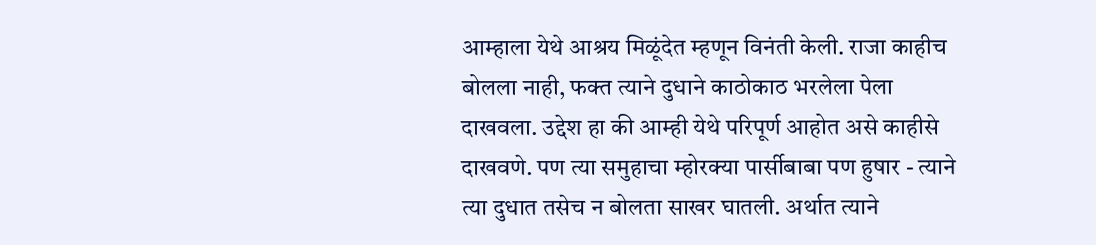आम्हाला येथे आश्रय मिळूंदेत म्हणून विनंती केली. राजा काहीच बोलला नाही, फक्त त्याने दुधाने काठोकाठ भरलेला पेला दाखवला. उद्देश हा की आम्ही येथे परिपूर्ण आहोत असे काहीसे दाखवणे. पण त्या समुहाचा म्होरक्या पार्सीबाबा पण हुषार - त्याने त्या दुधात तसेच न बोलता साखर घातली. अर्थात त्याने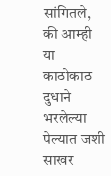सांगितले, की आम्ही या काठोकाठ दुधाने भरलेल्या पेल्यात जशी साखर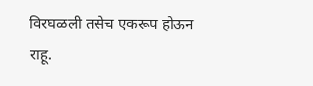विरघळली तसेच एकरूप होऊन राहू.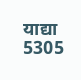याद्या 5305